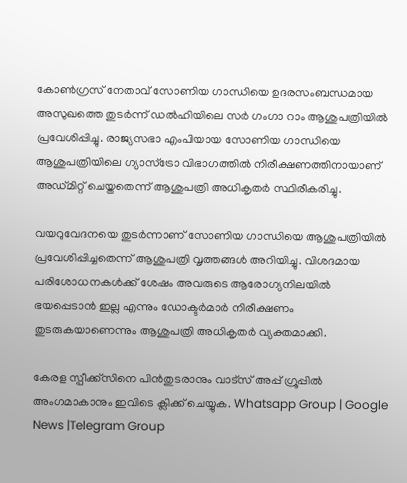കോണ്‍ഗ്രസ് നേതാവ് സോണിയ ഗാന്ധിയെ ഉദരസംബന്ധമായ അസുഖത്തെ തുടർന്ന് ഡല്‍ഹിയിലെ സർ ഗംഗാ റാം ആശുപത്രിയില്‍ പ്രവേശിപ്പിച്ചു. രാജ്യസഭാ എംപിയായ സോണിയ ഗാന്ധിയെ ആശുപത്രിയിലെ ഗ്യാസ്ട്രോ വിഭാഗത്തില്‍ നിരീക്ഷണത്തിനായാണ് അഡ്മിറ്റ് ചെയ്തതെന്ന് ആശുപത്രി അധികൃതർ സ്ഥിരീകരിച്ചു.

വയറുവേദനയെ തുടർന്നാണ് സോണിയ ഗാന്ധിയെ ആശുപത്രിയില്‍ പ്രവേശിപ്പിച്ചതെന്ന് ആശുപത്രി വൃത്തങ്ങള്‍ അറിയിച്ചു. വിശദമായ പരിശോധനകള്‍ക്ക് ശേഷം അവരുടെ ആരോഗ്യനിലയിൽ ഭയപ്പെടാൻ ഇല്ല എന്നും ഡോക്ടർമാർ നിരീക്ഷണം തുടരുകയാണെന്നും ആശുപത്രി അധികൃതർ വ്യക്തമാക്കി.

കേരള സ്പീക്ക്സിനെ പിൻതുടരാനും വാട്സ് അപ്പ് ഗ്രൂപ്പിൽ അംഗമാകാനും ഇവിടെ ക്ലിക്ക് ചെയ്യുക. Whatsapp Group | Google News |Telegram Group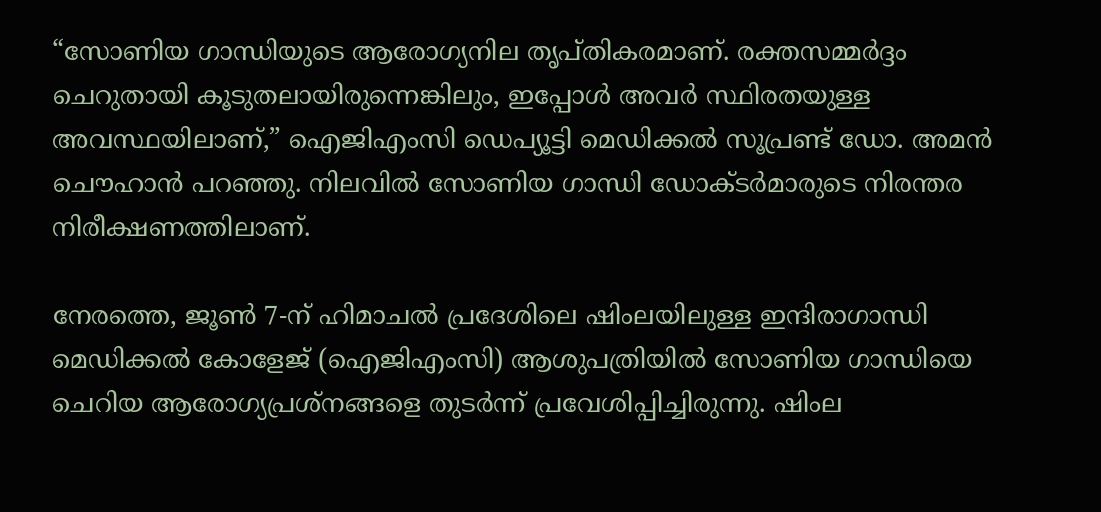“സോണിയ ഗാന്ധിയുടെ ആരോഗ്യനില തൃപ്തികരമാണ്. രക്തസമ്മർദ്ദം ചെറുതായി കൂടുതലായിരുന്നെങ്കിലും, ഇപ്പോള്‍ അവർ സ്ഥിരതയുള്ള അവസ്ഥയിലാണ്,” ഐജിഎംസി ഡെപ്യൂട്ടി മെഡിക്കല്‍ സൂപ്രണ്ട് ഡോ. അമൻ ചൌഹാൻ പറഞ്ഞു. നിലവില്‍ സോണിയ ഗാന്ധി ഡോക്ടർമാരുടെ നിരന്തര നിരീക്ഷണത്തിലാണ്.

നേരത്തെ, ജൂണ്‍ 7-ന് ഹിമാചല്‍ പ്രദേശിലെ ഷിംലയിലുള്ള ഇന്ദിരാഗാന്ധി മെഡിക്കല്‍ കോളേജ് (ഐജിഎംസി) ആശുപത്രിയില്‍ സോണിയ ഗാന്ധിയെ ചെറിയ ആരോഗ്യപ്രശ്നങ്ങളെ തുടർന്ന് പ്രവേശിപ്പിച്ചിരുന്നു. ഷിംല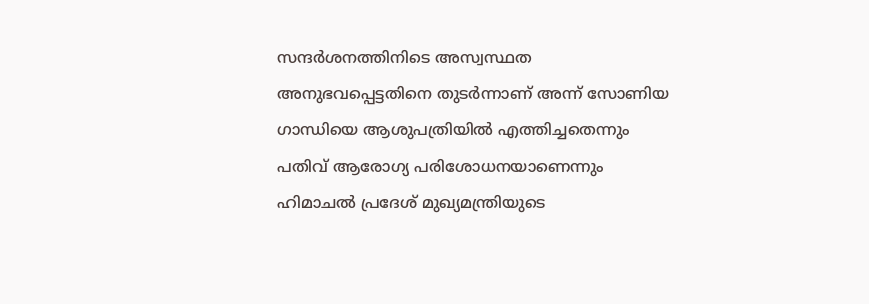സന്ദർശനത്തിനിടെ അസ്വസ്ഥത അനുഭവപ്പെട്ടതിനെ തുടർന്നാണ് അന്ന് സോണിയ ഗാന്ധിയെ ആശുപത്രിയില്‍ എത്തിച്ചതെന്നും പതിവ് ആരോഗ്യ പരിശോധനയാണെന്നും ഹിമാചല്‍ പ്രദേശ് മുഖ്യമന്ത്രിയുടെ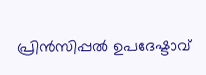പ്രിൻസിപ്പല്‍ ഉപദേഷ്ടാവ്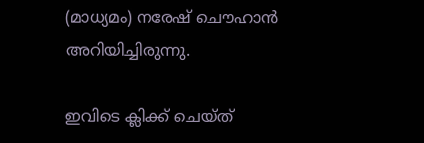(മാധ്യമം) നരേഷ് ചൌഹാൻ അറിയിച്ചിരുന്നു.

ഇവിടെ ക്ലിക്ക് ചെയ്ത്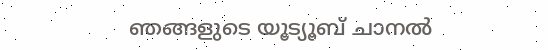ഞങ്ങളുടെ യൂട്യൂബ് ചാനൽ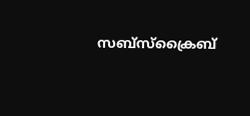സബ്സ്ക്രൈബ്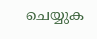ചെയ്യുക